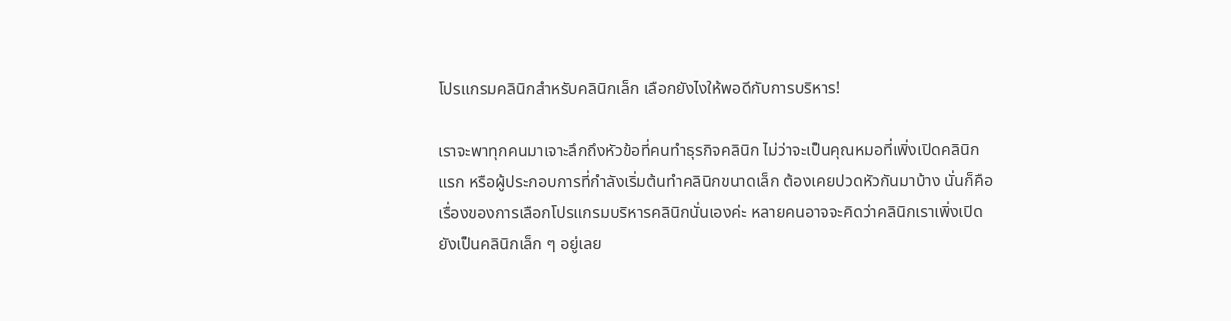โปรแกรมคลินิกสำหรับคลินิกเล็ก เลือกยังไงให้พอดีกับการบริหาร!

เราจะพาทุกคนมาเจาะลึกถึงหัวข้อที่คนทำธุรกิจคลินิก ไม่ว่าจะเป็นคุณหมอที่เพิ่งเปิดคลินิกแรก หรือผู้ประกอบการที่กำลังเริ่มต้นทำคลินิกขนาดเล็ก ต้องเคยปวดหัวกันมาบ้าง นั่นก็คือเรื่องของการเลือกโปรแกรมบริหารคลินิกนั่นเองค่ะ หลายคนอาจจะคิดว่าคลินิกเราเพิ่งเปิดยังเป็นคลินิกเล็ก ๆ อยู่เลย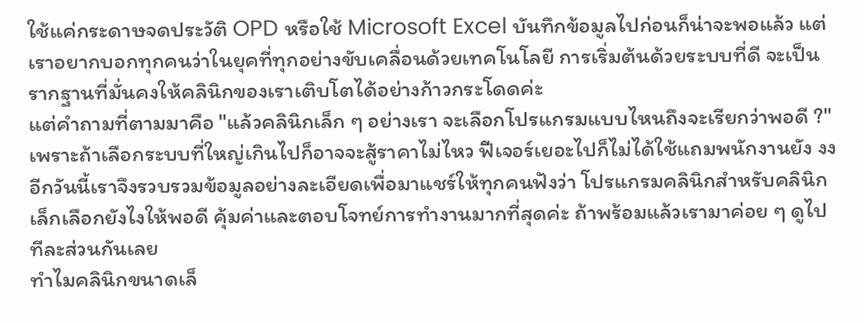ใช้แค่กระดาษจดประวัติ OPD หรือใช้ Microsoft Excel บันทึกข้อมูลไปก่อนก็น่าจะพอแล้ว แต่เราอยากบอกทุกคนว่าในยุคที่ทุกอย่างขับเคลื่อนด้วยเทคโนโลยี การเริ่มต้นด้วยระบบที่ดี จะเป็นรากฐานที่มั่นคงให้คลินิกของเราเติบโตได้อย่างก้าวกระโดดค่ะ
แต่คำถามที่ตามมาคือ "แล้วคลินิกเล็ก ๆ อย่างเรา จะเลือกโปรแกรมแบบไหนถึงจะเรียกว่าพอดี ?" เพราะถ้าเลือกระบบที่ใหญ่เกินไปก็อาจจะสู้ราคาไม่ไหว ฟีเจอร์เยอะไปก็ไม่ได้ใช้แถมพนักงานยัง งง อีกวันนี้เราจึงรวบรวมข้อมูลอย่างละเอียดเพื่อมาแชร์ให้ทุกคนฟังว่า โปรแกรมคลินิกสำหรับคลินิกเล็กเลือกยังไงให้พอดี คุ้มค่าและตอบโจทย์การทำงานมากที่สุดค่ะ ถ้าพร้อมแล้วเรามาค่อย ๆ ดูไปทีละส่วนกันเลย
ทำไมคลินิกขนาดเล็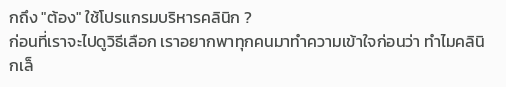กถึง "ต้อง" ใช้โปรแกรมบริหารคลินิก ?
ก่อนที่เราจะไปดูวิธีเลือก เราอยากพาทุกคนมาทำความเข้าใจก่อนว่า ทำไมคลินิกเล็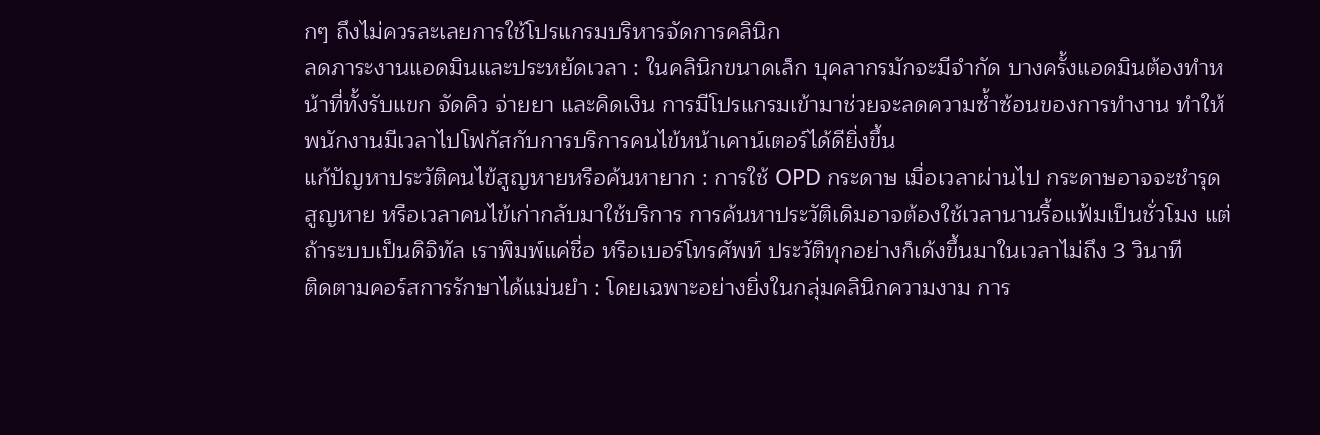กๆ ถึงไม่ควรละเลยการใช้โปรแกรมบริหารจัดการคลินิก
ลดภาระงานแอดมินและประหยัดเวลา : ในคลินิกขนาดเล็ก บุคลากรมักจะมีจำกัด บางครั้งแอดมินต้องทำหน้าที่ทั้งรับแขก จัดคิว จ่ายยา และคิดเงิน การมีโปรแกรมเข้ามาช่วยจะลดความซ้ำซ้อนของการทำงาน ทำให้พนักงานมีเวลาไปโฟกัสกับการบริการคนไข้หน้าเคาน์เตอร์ได้ดียิ่งขึ้น
แก้ปัญหาประวัติคนไข้สูญหายหรือค้นหายาก : การใช้ OPD กระดาษ เมื่อเวลาผ่านไป กระดาษอาจจะชำรุด สูญหาย หรือเวลาคนไข้เก่ากลับมาใช้บริการ การค้นหาประวัติเดิมอาจต้องใช้เวลานานรื้อแฟ้มเป็นชั่วโมง แต่ถ้าระบบเป็นดิจิทัล เราพิมพ์แค่ชื่อ หรือเบอร์โทรศัพท์ ประวัติทุกอย่างก็เด้งขึ้นมาในเวลาไม่ถึง 3 วินาที
ติดตามคอร์สการรักษาได้แม่นยำ : โดยเฉพาะอย่างยิ่งในกลุ่มคลินิกความงาม การ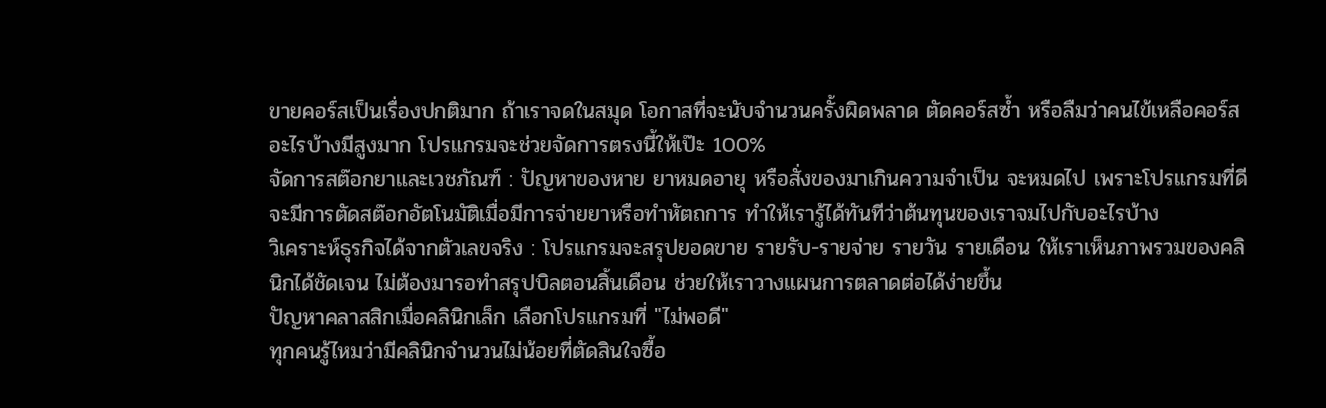ขายคอร์สเป็นเรื่องปกติมาก ถ้าเราจดในสมุด โอกาสที่จะนับจำนวนครั้งผิดพลาด ตัดคอร์สซ้ำ หรือลืมว่าคนไข้เหลือคอร์สอะไรบ้างมีสูงมาก โปรแกรมจะช่วยจัดการตรงนี้ให้เป๊ะ 100%
จัดการสต๊อกยาและเวชภัณฑ์ : ปัญหาของหาย ยาหมดอายุ หรือสั่งของมาเกินความจำเป็น จะหมดไป เพราะโปรแกรมที่ดีจะมีการตัดสต๊อกอัตโนมัติเมื่อมีการจ่ายยาหรือทำหัตถการ ทำให้เรารู้ได้ทันทีว่าต้นทุนของเราจมไปกับอะไรบ้าง
วิเคราะห์ธุรกิจได้จากตัวเลขจริง : โปรแกรมจะสรุปยอดขาย รายรับ-รายจ่าย รายวัน รายเดือน ให้เราเห็นภาพรวมของคลินิกได้ชัดเจน ไม่ต้องมารอทำสรุปบิลตอนสิ้นเดือน ช่วยให้เราวางแผนการตลาดต่อได้ง่ายขึ้น
ปัญหาคลาสสิกเมื่อคลินิกเล็ก เลือกโปรแกรมที่ "ไม่พอดี"
ทุกคนรู้ไหมว่ามีคลินิกจำนวนไม่น้อยที่ตัดสินใจซื้อ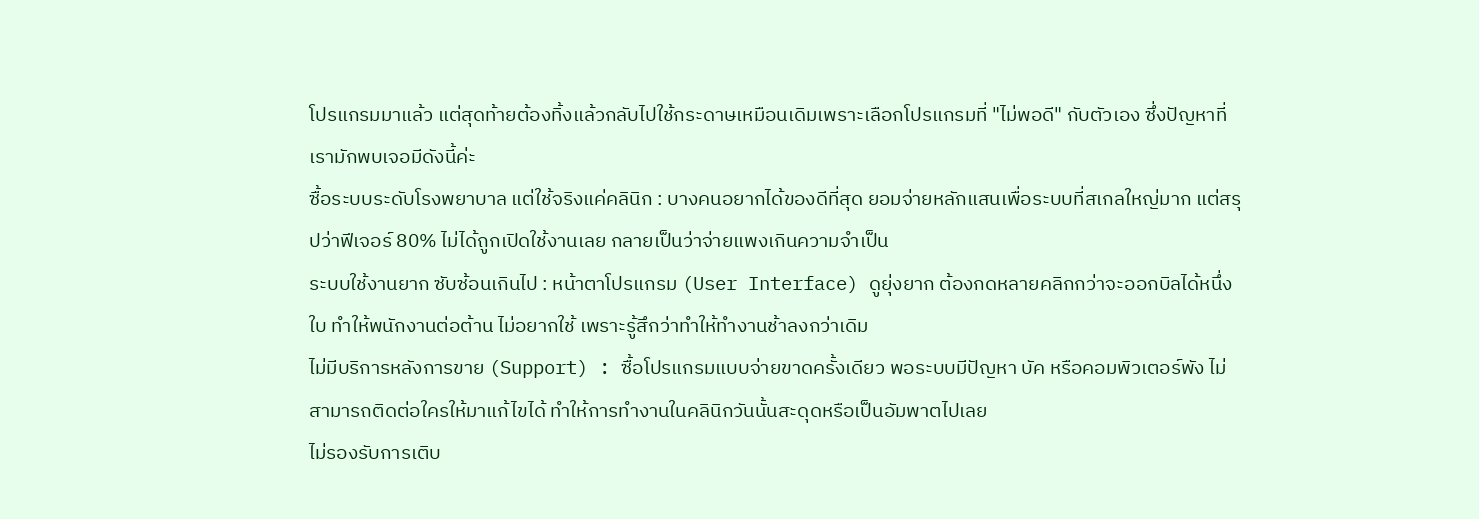โปรแกรมมาแล้ว แต่สุดท้ายต้องทิ้งแล้วกลับไปใช้กระดาษเหมือนเดิมเพราะเลือกโปรแกรมที่ "ไม่พอดี" กับตัวเอง ซึ่งปัญหาที่เรามักพบเจอมีดังนี้ค่ะ
ซื้อระบบระดับโรงพยาบาล แต่ใช้จริงแค่คลินิก : บางคนอยากได้ของดีที่สุด ยอมจ่ายหลักแสนเพื่อระบบที่สเกลใหญ่มาก แต่สรุปว่าฟีเจอร์ 80% ไม่ได้ถูกเปิดใช้งานเลย กลายเป็นว่าจ่ายแพงเกินความจำเป็น
ระบบใช้งานยาก ซับซ้อนเกินไป : หน้าตาโปรแกรม (User Interface) ดูยุ่งยาก ต้องกดหลายคลิกกว่าจะออกบิลได้หนึ่งใบ ทำให้พนักงานต่อต้าน ไม่อยากใช้ เพราะรู้สึกว่าทำให้ทำงานช้าลงกว่าเดิม
ไม่มีบริการหลังการขาย (Support) : ซื้อโปรแกรมแบบจ่ายขาดครั้งเดียว พอระบบมีปัญหา บัค หรือคอมพิวเตอร์พัง ไม่สามารถติดต่อใครให้มาแก้ไขได้ ทำให้การทำงานในคลินิกวันนั้นสะดุดหรือเป็นอัมพาตไปเลย
ไม่รองรับการเติบ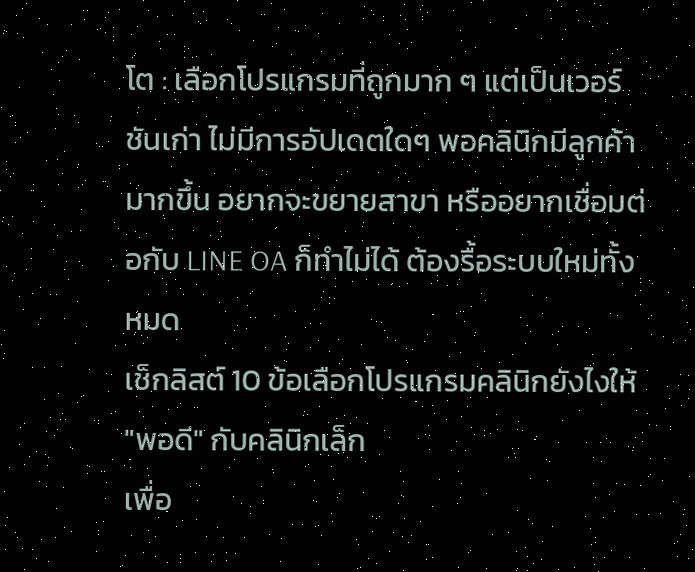โต : เลือกโปรแกรมที่ถูกมาก ๆ แต่เป็นเวอร์ชันเก่า ไม่มีการอัปเดตใดๆ พอคลินิกมีลูกค้ามากขึ้น อยากจะขยายสาขา หรืออยากเชื่อมต่อกับ LINE OA ก็ทำไม่ได้ ต้องรื้อระบบใหม่ทั้งหมด
เช็กลิสต์ 10 ข้อเลือกโปรแกรมคลินิกยังไงให้ "พอดี" กับคลินิกเล็ก
เพื่อ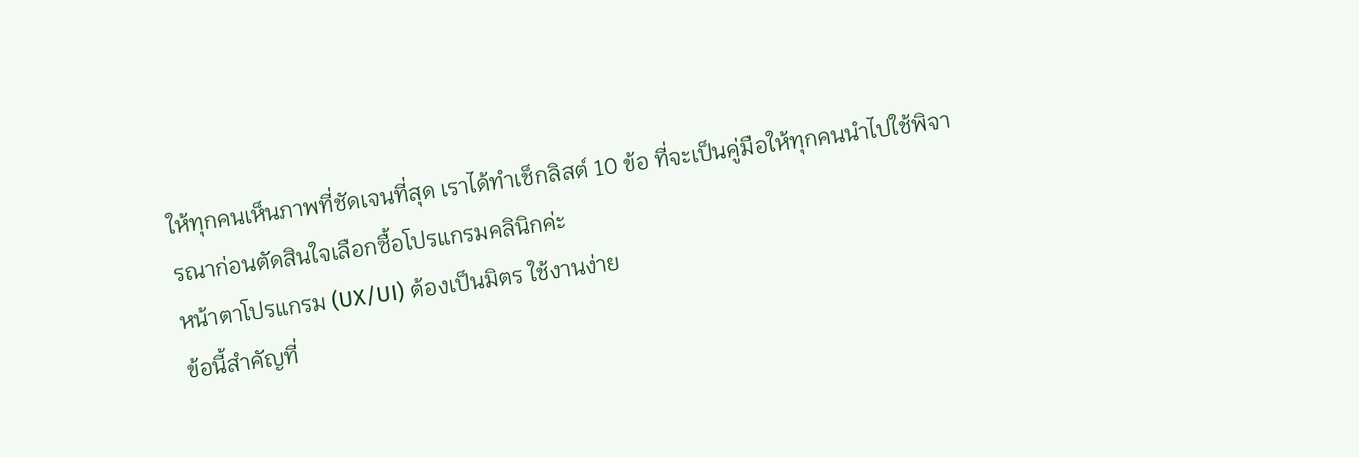ให้ทุกคนเห็นภาพที่ชัดเจนที่สุด เราได้ทำเช็กลิสต์ 10 ข้อ ที่จะเป็นคู่มือให้ทุกคนนำไปใช้พิจารณาก่อนตัดสินใจเลือกซื้อโปรแกรมคลินิกค่ะ
หน้าตาโปรแกรม (UX/UI) ต้องเป็นมิตร ใช้งานง่าย
ข้อนี้สำคัญที่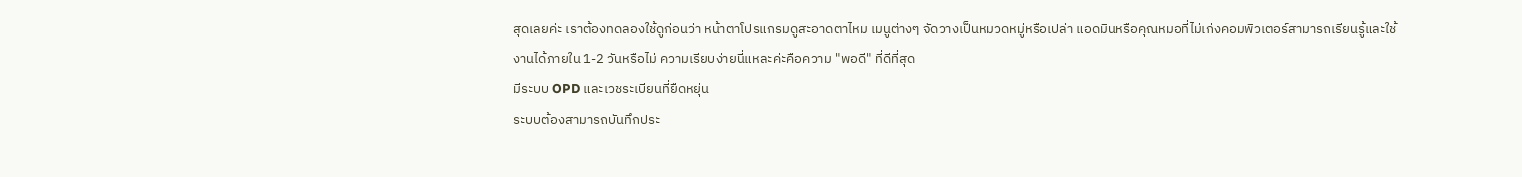สุดเลยค่ะ เราต้องทดลองใช้ดูก่อนว่า หน้าตาโปรแกรมดูสะอาดตาไหม เมนูต่างๆ จัดวางเป็นหมวดหมู่หรือเปล่า แอดมินหรือคุณหมอที่ไม่เก่งคอมพิวเตอร์สามารถเรียนรู้และใช้งานได้ภายใน 1-2 วันหรือไม่ ความเรียบง่ายนี่แหละค่ะคือความ "พอดี" ที่ดีที่สุด
มีระบบ OPD และเวชระเบียนที่ยืดหยุ่น
ระบบต้องสามารถบันทึกประ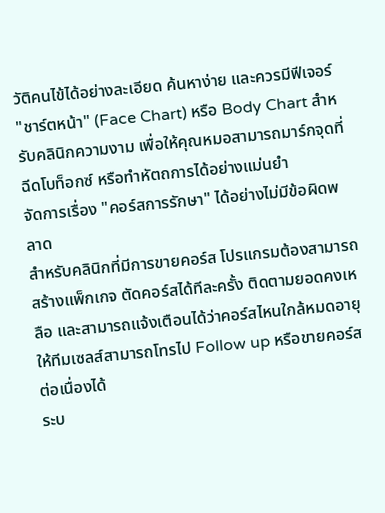วัติคนไข้ได้อย่างละเอียด ค้นหาง่าย และควรมีฟีเจอร์ "ชาร์ตหน้า" (Face Chart) หรือ Body Chart สำหรับคลินิกความงาม เพื่อให้คุณหมอสามารถมาร์กจุดที่ฉีดโบท็อกซ์ หรือทำหัตถการได้อย่างแม่นยำ
จัดการเรื่อง "คอร์สการรักษา" ได้อย่างไม่มีข้อผิดพลาด
สำหรับคลินิกที่มีการขายคอร์ส โปรแกรมต้องสามารถสร้างแพ็กเกจ ตัดคอร์สได้ทีละครั้ง ติดตามยอดคงเหลือ และสามารถแจ้งเตือนได้ว่าคอร์สไหนใกล้หมดอายุให้ทีมเซลส์สามารถโทรไป Follow up หรือขายคอร์สต่อเนื่องได้
ระบ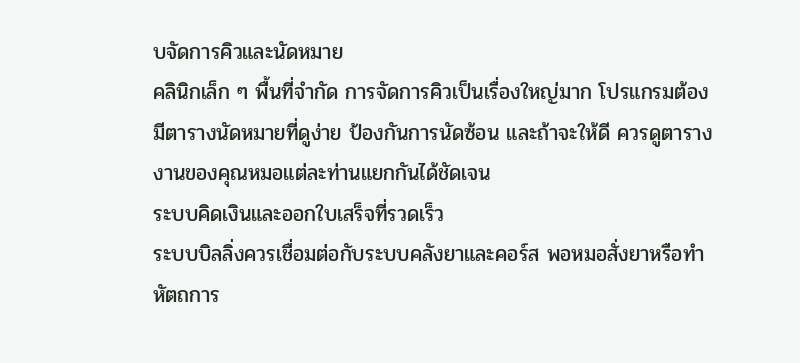บจัดการคิวและนัดหมาย
คลินิกเล็ก ๆ พื้นที่จำกัด การจัดการคิวเป็นเรื่องใหญ่มาก โปรแกรมต้องมีตารางนัดหมายที่ดูง่าย ป้องกันการนัดซ้อน และถ้าจะให้ดี ควรดูตารางงานของคุณหมอแต่ละท่านแยกกันได้ชัดเจน
ระบบคิดเงินและออกใบเสร็จที่รวดเร็ว
ระบบบิลลิ่งควรเชื่อมต่อกับระบบคลังยาและคอร์ส พอหมอสั่งยาหรือทำหัตถการ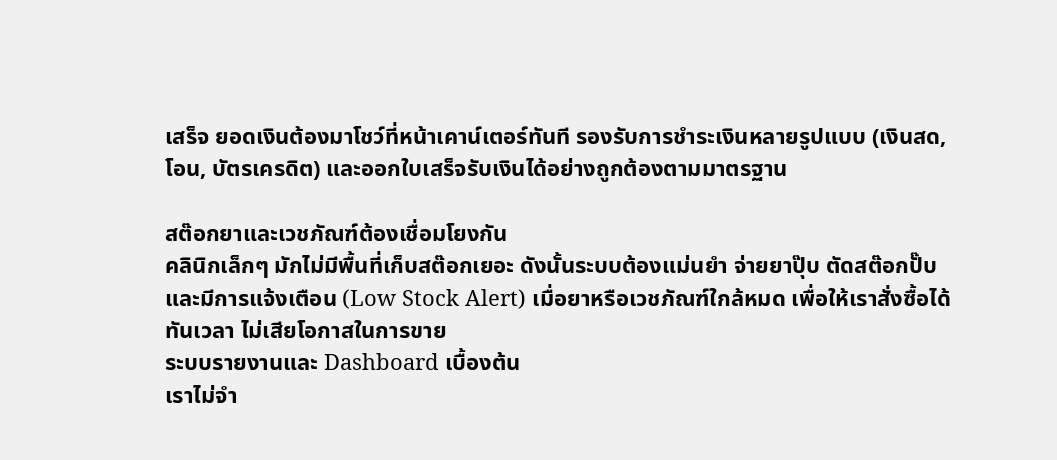เสร็จ ยอดเงินต้องมาโชว์ที่หน้าเคาน์เตอร์ทันที รองรับการชำระเงินหลายรูปแบบ (เงินสด, โอน, บัตรเครดิต) และออกใบเสร็จรับเงินได้อย่างถูกต้องตามมาตรฐาน

สต๊อกยาและเวชภัณฑ์ต้องเชื่อมโยงกัน
คลินิกเล็กๆ มักไม่มีพื้นที่เก็บสต๊อกเยอะ ดังนั้นระบบต้องแม่นยำ จ่ายยาปุ๊บ ตัดสต๊อกปั๊บ และมีการแจ้งเตือน (Low Stock Alert) เมื่อยาหรือเวชภัณฑ์ใกล้หมด เพื่อให้เราสั่งซื้อได้ทันเวลา ไม่เสียโอกาสในการขาย
ระบบรายงานและ Dashboard เบื้องต้น
เราไม่จำ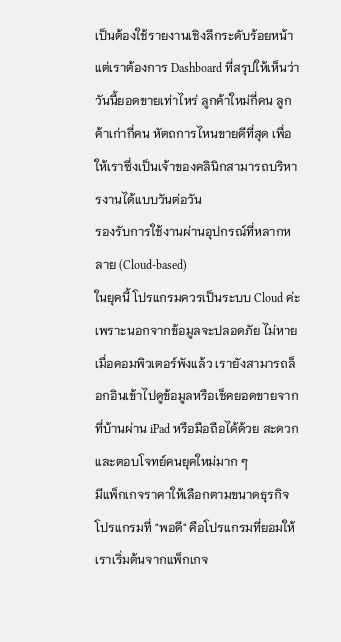เป็นต้องใช้รายงานเชิงลึกระดับร้อยหน้า แต่เราต้องการ Dashboard ที่สรุปให้เห็นว่า วันนี้ยอดขายเท่าไหร่ ลูกค้าใหม่กี่คน ลูกค้าเก่ากี่คน หัตถการไหนขายดีที่สุด เพื่อให้เราซึ่งเป็นเจ้าของคลินิกสามารถบริหารงานได้แบบวันต่อวัน
รองรับการใช้งานผ่านอุปกรณ์ที่หลากหลาย (Cloud-based)
ในยุคนี้ โปรแกรมควรเป็นระบบ Cloud ค่ะ เพราะนอกจากข้อมูลจะปลอดภัย ไม่หายเมื่อคอมพิวเตอร์พังแล้ว เรายังสามารถล็อกอินเข้าไปดูข้อมูลหรือเช็คยอดขายจากที่บ้านผ่าน iPad หรือมือถือได้ด้วย สะดวกและตอบโจทย์คนยุคใหม่มาก ๆ
มีแพ็กเกจราคาให้เลือกตามขนาดธุรกิจ
โปรแกรมที่ "พอดี" คือโปรแกรมที่ยอมให้เราเริ่มต้นจากแพ็กเกจ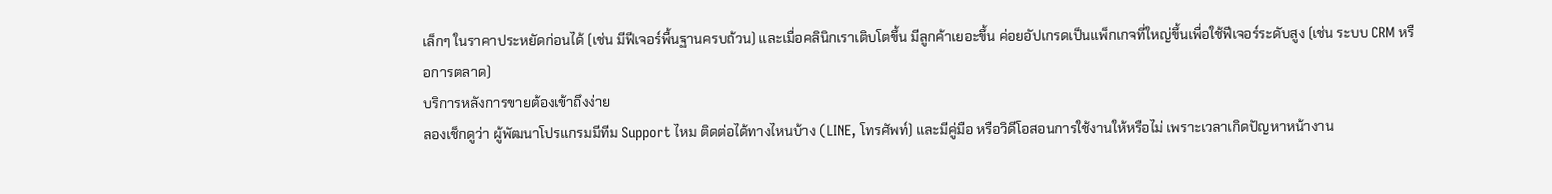เล็กๆ ในราคาประหยัดก่อนได้ (เช่น มีฟีเจอร์พื้นฐานครบถ้วน) และเมื่อคลินิกเราเติบโตขึ้น มีลูกค้าเยอะขึ้น ค่อยอัปเกรดเป็นแพ็กเกจที่ใหญ่ขึ้นเพื่อใช้ฟีเจอร์ระดับสูง (เช่น ระบบ CRM หรือการตลาด)
บริการหลังการขายต้องเข้าถึงง่าย
ลองเช็กดูว่า ผู้พัฒนาโปรแกรมมีทีม Support ไหม ติดต่อได้ทางไหนบ้าง (LINE, โทรศัพท์) และมีคู่มือ หรือวิดีโอสอนการใช้งานให้หรือไม่ เพราะเวลาเกิดปัญหาหน้างาน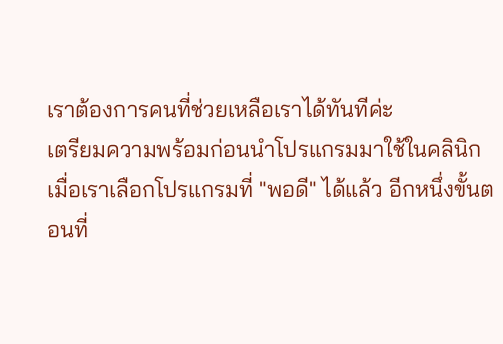เราต้องการคนที่ช่วยเหลือเราได้ทันทีค่ะ
เตรียมความพร้อมก่อนนำโปรแกรมมาใช้ในคลินิก
เมื่อเราเลือกโปรแกรมที่ "พอดี" ได้แล้ว อีกหนึ่งขั้นตอนที่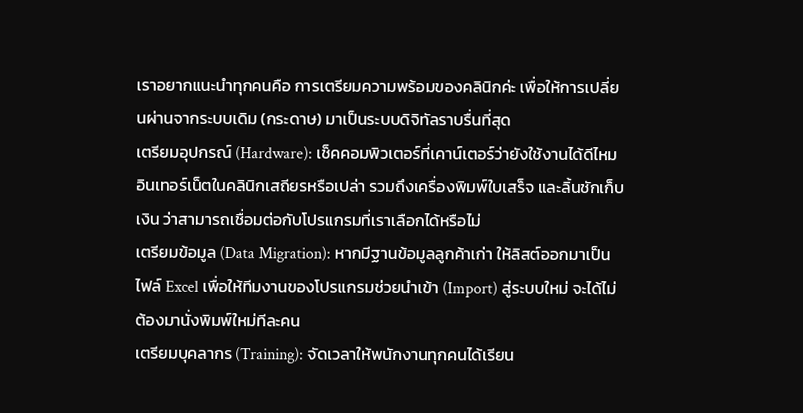เราอยากแนะนำทุกคนคือ การเตรียมความพร้อมของคลินิกค่ะ เพื่อให้การเปลี่ยนผ่านจากระบบเดิม (กระดาษ) มาเป็นระบบดิจิทัลราบรื่นที่สุด
เตรียมอุปกรณ์ (Hardware): เช็คคอมพิวเตอร์ที่เคาน์เตอร์ว่ายังใช้งานได้ดีไหม อินเทอร์เน็ตในคลินิกเสถียรหรือเปล่า รวมถึงเครื่องพิมพ์ใบเสร็จ และลิ้นชักเก็บเงิน ว่าสามารถเชื่อมต่อกับโปรแกรมที่เราเลือกได้หรือไม่
เตรียมข้อมูล (Data Migration): หากมีฐานข้อมูลลูกค้าเก่า ให้ลิสต์ออกมาเป็นไฟล์ Excel เพื่อให้ทีมงานของโปรแกรมช่วยนำเข้า (Import) สู่ระบบใหม่ จะได้ไม่ต้องมานั่งพิมพ์ใหม่ทีละคน
เตรียมบุคลากร (Training): จัดเวลาให้พนักงานทุกคนได้เรียน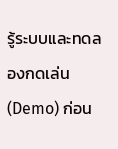รู้ระบบและทดลองกดเล่น (Demo) ก่อน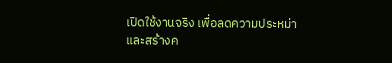เปิดใช้งานจริง เพื่อลดความประหม่า และสร้างค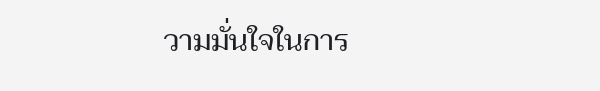วามมั่นใจในการ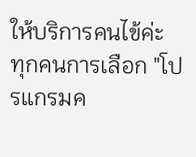ให้บริการคนไข้ค่ะ
ทุกคนการเลือก "โปรแกรมค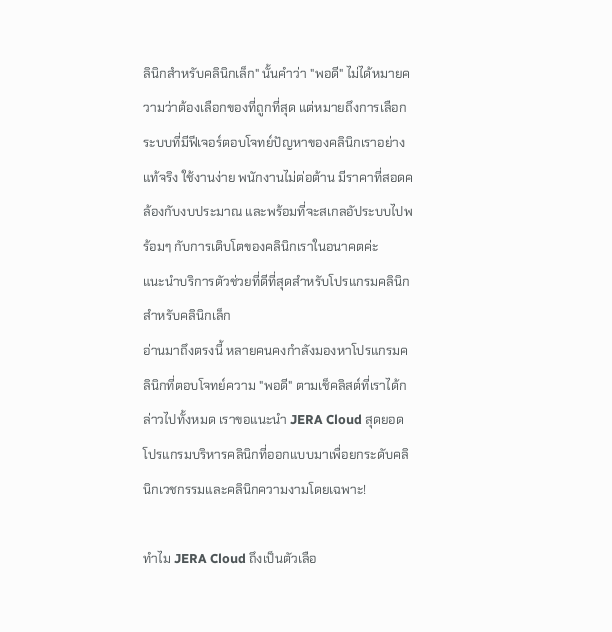ลินิกสำหรับคลินิกเล็ก" นั้นคำว่า "พอดี" ไม่ได้หมายความว่าต้องเลือกของที่ถูกที่สุด แต่หมายถึงการเลือกระบบที่มีฟีเจอร์ตอบโจทย์ปัญหาของคลินิกเราอย่างแท้จริง ใช้งานง่าย พนักงานไม่ต่อต้าน มีราคาที่สอดคล้องกับงบประมาณ และพร้อมที่จะสเกลอัประบบไปพร้อมๆ กับการเติบโตของคลินิกเราในอนาคตค่ะ
แนะนำบริการตัวช่วยที่ดีที่สุดสำหรับโปรแกรมคลินิกสำหรับคลินิกเล็ก
อ่านมาถึงตรงนี้ หลายคนคงกำลังมองหาโปรแกรมคลินิกที่ตอบโจทย์ความ "พอดี" ตามเช็คลิสต์ที่เราได้กล่าวไปทั้งหมด เราขอแนะนำ JERA Cloud สุดยอดโปรแกรมบริหารคลินิกที่ออกแบบมาเพื่อยกระดับคลินิกเวชกรรมและคลินิกความงามโดยเฉพาะ!

ทำไม JERA Cloud ถึงเป็นตัวเลือ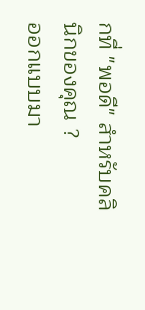กที่ "พอดี" สำหรับคลินิกของคุณ ?
ออกแบบมา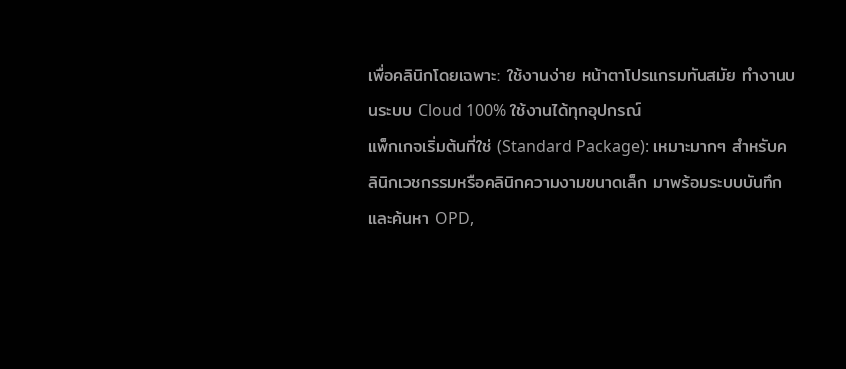เพื่อคลินิกโดยเฉพาะ: ใช้งานง่าย หน้าตาโปรแกรมทันสมัย ทำงานบนระบบ Cloud 100% ใช้งานได้ทุกอุปกรณ์
แพ็กเกจเริ่มต้นที่ใช่ (Standard Package): เหมาะมากๆ สำหรับคลินิกเวชกรรมหรือคลินิกความงามขนาดเล็ก มาพร้อมระบบบันทึกและค้นหา OPD,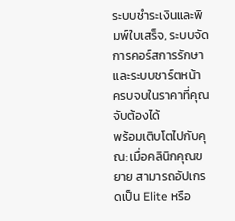ระบบชำระเงินและพิมพ์ใบเสร็จ, ระบบจัดการคอร์สการรักษา และระบบชาร์ตหน้า ครบจบในราคาที่คุณจับต้องได้
พร้อมเติบโตไปกับคุณ: เมื่อคลินิกคุณขยาย สามารถอัปเกรดเป็น Elite หรือ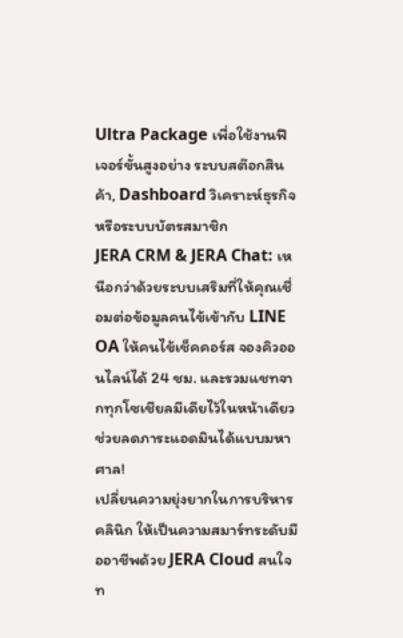Ultra Package เพื่อใช้งานฟีเจอร์ขั้นสูงอย่าง ระบบสต๊อกสินค้า, Dashboard วิเคราะห์ธุรกิจ หรือระบบบัตรสมาชิก
JERA CRM & JERA Chat: เหนือกว่าด้วยระบบเสริมที่ให้คุณเชื่อมต่อข้อมูลคนไข้เข้ากับ LINE OA ให้คนไข้เช็คคอร์ส จองคิวออนไลน์ได้ 24 ชม. และรวมแชทจากทุกโซเชียลมีเดียไว้ในหน้าเดียว ช่วยลดภาระแอดมินได้แบบมหาศาล!
เปลี่ยนความยุ่งยากในการบริหารคลินิก ให้เป็นความสมาร์ทระดับมืออาชีพด้วย JERA Cloud สนใจท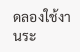ดลองใช้งานระ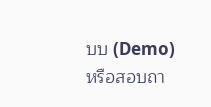บบ (Demo) หรือสอบถา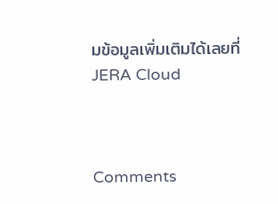มข้อมูลเพิ่มเติมได้เลยที่ JERA Cloud



Comments